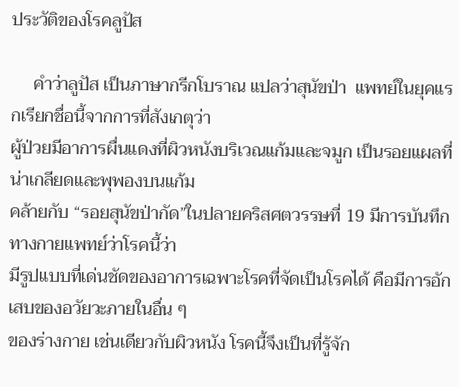ประวัติของโรคลูปัส

     คำว่าลูปัส เป็นภาษากรีกโบราณ แปลว่าสุนัขป่า  แพทย์ในยุคแรกเรียกชื่อนี้จากการที่สังเกตุว่า
ผู้ป่วยมีอาการผื่นแดงที่ผิวหนังบริเวณแก้มและจมูก เป็นรอยแผลที่น่าเกลียดและพุพองบนแก้ม
คล้ายกับ “รอยสุนัขป่ากัด”ในปลายคริสศตวรรษที่ 19 มีการบันทึกทางกายแพทย์ว่าโรคนี้ว่า
มีรูปแบบที่เด่นชัดของอาการเฉพาะโรคที่จัดเป็นโรคได้ คือมีการอักเสบของอวัยวะภายในอื่น ๆ
ของร่างกาย เช่นเดียวกับผิวหนัง โรคนี้จึงเป็นที่รู้จัก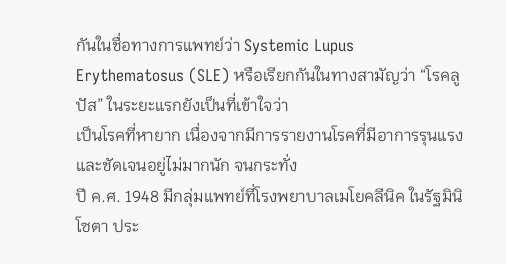กันในชื่อทางการแพทย์ว่า Systemic Lupus
Erythematosus (SLE) หรือเรียกกันในทางสามัญว่า “โรคลูปัส” ในระยะแรกยังเป็นที่เข้าใจว่า
เป็นโรคที่หายาก เนื่องจากมีการรายงานโรคที่มีอาการรุนแรงและชัดเจนอยู่ไม่มากนัก จนกระทั่ง
ปี ค.ศ. 1948 มีกลุ่มแพทย์ที่โรงพยาบาลเมโยคลีนิค ในรัฐมินิโซตา ประ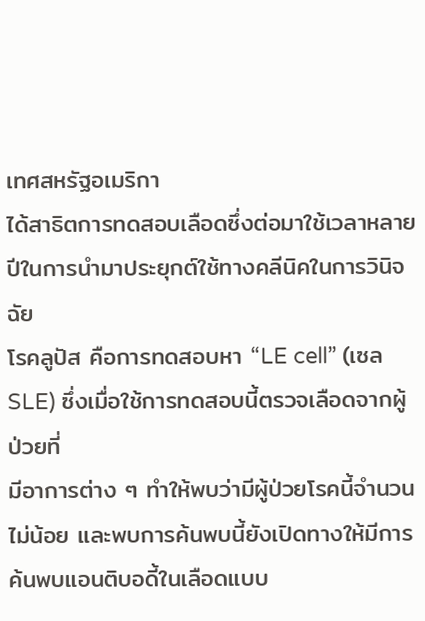เทศสหรัฐอเมริกา
ได้สาธิตการทดสอบเลือดซึ่งต่อมาใช้เวลาหลายปีในการนำมาประยุกต์ใช้ทางคลีนิคในการวินิจฉัย
โรคลูปัส คือการทดสอบหา “LE cell” (เซล SLE) ซึ่งเมื่อใช้การทดสอบนี้ตรวจเลือดจากผู้ป่วยที่
มีอาการต่าง ๆ ทำให้พบว่ามีผู้ป่วยโรคนี้จำนวนไม่น้อย และพบการค้นพบนี้ยังเปิดทางให้มีการ
ค้นพบแอนติบอดี้ในเลือดแบบ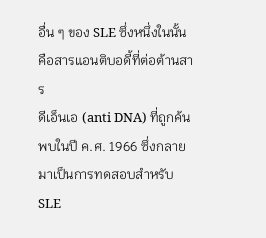อื่น ๆ ของ SLE ซึ่งหนึ่งในนั้นคือสารแอนติบอดี้ที่ต่อต้านสาร
ดีเอ็นเอ (anti DNA) ที่ถูกค้นพบในปี ค.ศ. 1966 ซึ่งกลายมาเป็นการทดสอบสำหรับ SLE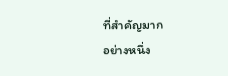ที่สำคัญมาก
อย่างหนึ่ง